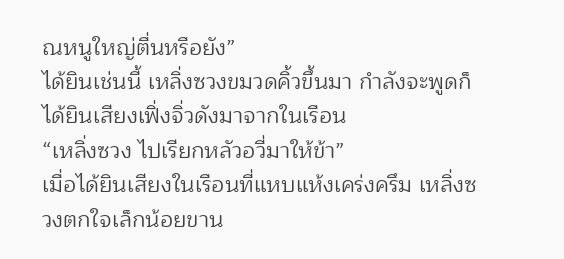ณหนูใหญ่ตื่นหรือยัง”
ได้ยินเช่นนี้ เหลิ่งซวงขมวดคิ้วขึ้นมา กำลังจะพูดก็ได้ยินเสียงเฟิ่งจิ่วดังมาจากในเรือน
“เหลิ่งซวง ไปเรียกหลัวอวี่มาให้ข้า”
เมื่อได้ยินเสียงในเรือนที่แหบแห้งเคร่งครึม เหลิ่งซวงตกใจเล็กน้อยขาน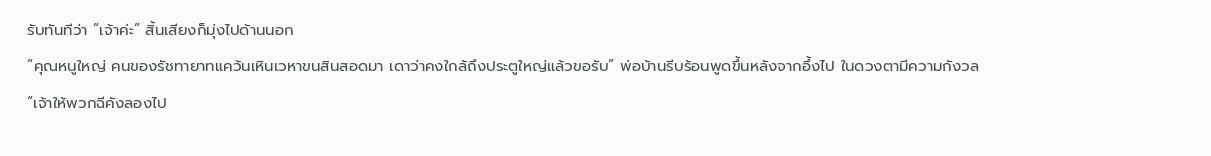รับทันทีว่า “เจ้าค่ะ” สิ้นเสียงก็มุ่งไปด้านนอก
“คุณหนูใหญ่ คนของรัชทายาทแคว้นเหินเวหาขนสินสอดมา เดาว่าคงใกล้ถึงประตูใหญ่แล้วขอรับ” พ่อบ้านรีบร้อนพูดขึ้นหลังจากอึ้งไป ในดวงตามีความกังวล
“เจ้าให้พวกฉีคังลองไป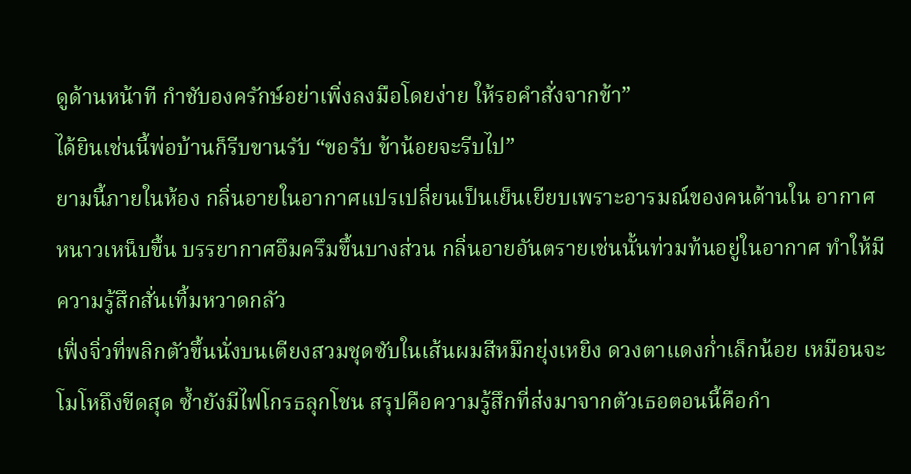ดูด้านหน้าที กำชับองครักษ์อย่าเพิ่งลงมือโดยง่าย ให้รอคำสั่งจากข้า”
ได้ยินเช่นนี้พ่อบ้านก็รีบขานรับ “ขอรับ ข้าน้อยจะรีบไป”
ยามนี้ภายในห้อง กลิ่นอายในอากาศแปรเปลี่ยนเป็นเย็นเยียบเพราะอารมณ์ของคนด้านใน อากาศหนาวเหน็บขึ้น บรรยากาศอึมครึมขึ้นบางส่วน กลิ่นอายอันตรายเช่นนั้นท่วมท้นอยู่ในอากาศ ทำให้มีความรู้สึกสั่นเทิ้มหวาดกลัว
เฟิ่งจิ่วที่พลิกตัวขึ้นนั่งบนเตียงสวมชุดซับในเส้นผมสีหมึกยุ่งเหยิง ดวงตาแดงก่ำเล็กน้อย เหมือนจะโมโหถึงขีดสุด ซ้ำยังมีไฟโกรธลุกโชน สรุปคือความรู้สึกที่ส่งมาจากตัวเธอตอนนี้คือกำ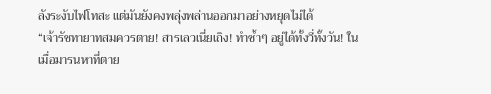ลังระงับไฟโทสะ แต่มันยังคงพลุ่งพล่านออกมาอย่างหยุดไม่ได้
“เจ้ารัชทายาทสมควรตาย! สารเลวเนี่ยเถิง! ทำซ้ำๆ อยู่ได้ทั้งวี่ทั้งวัน! ในเมื่อมารนหาที่ตาย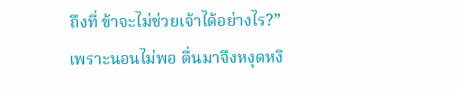ถึงที่ ข้าจะไม่ช่วยเจ้าได้อย่างไร?”
เพราะนอนไม่พอ ตื่นมาจึงหงุดหงิ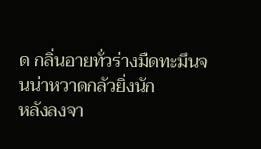ด กลิ่นอายทั่วร่างมืดทะมึนจนน่าหวาดกลัวยิ่งนัก
หลังลงจา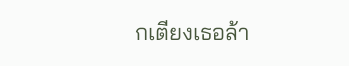กเตียงเธอล้า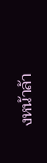งหน้าล้า